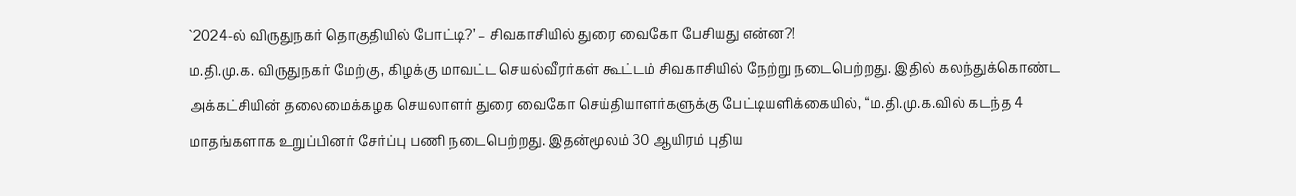`2024-ல் விருதுநகர் தொகுதியில் போட்டி?’ – சிவகாசியில் துரை வைகோ பேசியது என்ன?!
ம.தி.மு.க. விருதுநகர் மேற்கு, கிழக்கு மாவட்ட செயல்வீரர்கள் கூட்டம் சிவகாசியில் நேற்று நடைபெற்றது. இதில் கலந்துக்கொண்ட அக்கட்சியின் தலைமைக்கழக செயலாளர் துரை வைகோ செய்தியாளர்களுக்கு பேட்டியளிக்கையில், “ம.தி.மு.க.வில் கடந்த 4 மாதங்களாக உறுப்பினர் சேர்ப்பு பணி நடைபெற்றது. இதன்மூலம் 30 ஆயிரம் புதிய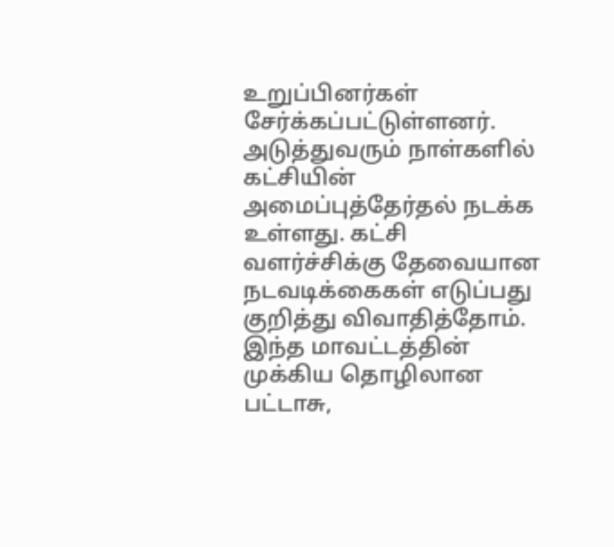உறுப்பினர்கள் சேர்க்கப்பட்டுள்ளனர். அடுத்துவரும் நாள்களில் கட்சியின் அமைப்புத்தேர்தல் நடக்க உள்ளது. கட்சி வளர்ச்சிக்கு தேவையான நடவடிக்கைகள் எடுப்பது குறித்து விவாதித்தோம். இந்த மாவட்டத்தின் முக்கிய தொழிலான பட்டாசு,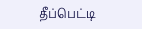தீப்பெட்டி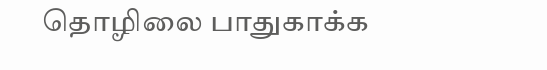தொழிலை பாதுகாக்க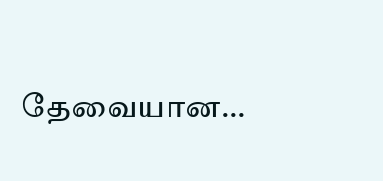தேவையான…